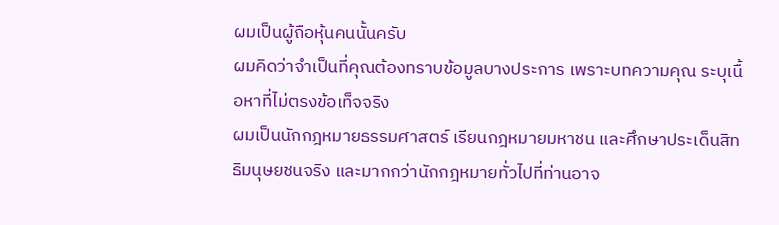ผมเป็นผู้ถือหุ้นคนนั้นครับ
ผมคิดว่าจำเป็นที่คุณต้องทราบข้อมูลบางประการ เพราะบทความคุณ ระบุเนื้อหาที่ไม่ตรงข้อเท็จจริง
ผมเป็นนักกฎหมายธรรมศาสตร์ เรียนกฎหมายมหาชน และศึกษาประเด็นสิทธิมนุษยชนจริง และมากกว่านักกฎหมายทั่วไปที่ท่านอาจ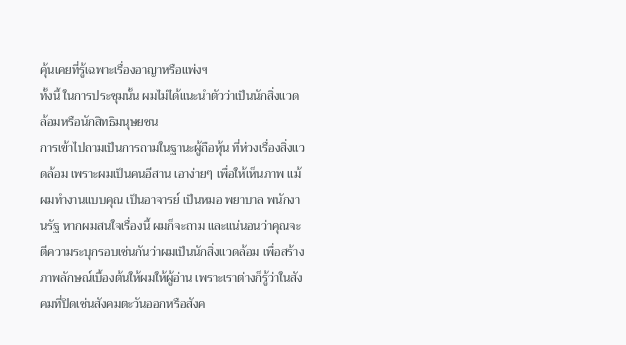คุ้นเคยที่รู้เฉพาะเรื่องอาญาหรือแพ่งฯ
ทั้งนี้ ในการประชุมนั้น ผมไม่ได้แนะนำตัวว่าเป็นนักสิ่งแวดล้อมหรือนักสิทธิมนุษยชน
การเข้าไปถามเป็นการถามในฐานะผู้ถือหุ้น ที่ห่วงเรื่องสิ่งแวดล้อม เพราะผมเป็นคนอีสาน เอาง่ายๆ เพื่อให้เห็นภาพ แม้ผมทำงานแบบคุณ เป็นอาจารย์ เป็นหมอ พยาบาล พนักงานรัฐ หากผมสนใจเรื่องนี้ ผมก็จะถาม และแน่นอนว่าคุณจะตีความระบุกรอบเช่นกันว่าผมเป็นนักสิ่งแวดล้อม เพื่อสร้างภาพลักษณ์เบื้องต้นให้ผมให้ผู้อ่าน เพราะเราต่างก็รู้ว่าในสังคมที่ปิดเช่นสังคมตะวันออกหรือสังค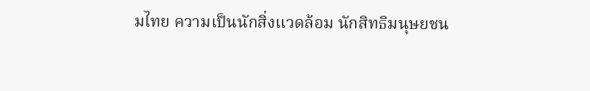มไทย ความเป็นนักสิ่งแวดล้อม นักสิทธิมนุษยชน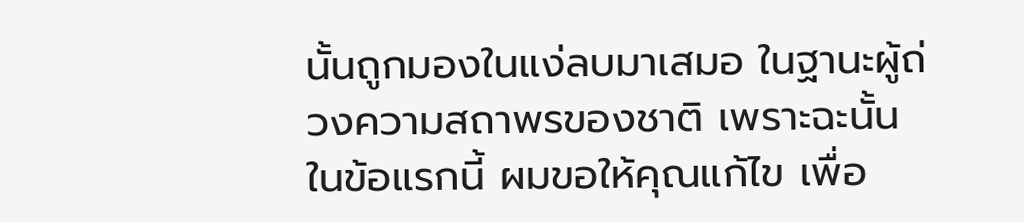นั้นถูกมองในแง่ลบมาเสมอ ในฐานะผู้ถ่วงความสถาพรของชาติ เพราะฉะนั้น ในข้อแรกนี้ ผมขอให้คุณแก้ไข เพื่อ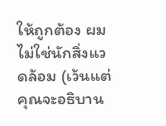ให้ถูกต้อง ผมไม่ใช่นักสิ่งแวดล้อม (เว้นแต่คุณจะอธิบาน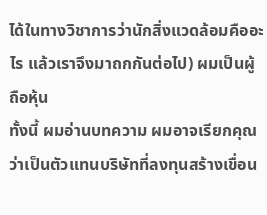ได้ในทางวิชาการว่านักสิ่งแวดล้อมคืออะไร แล้วเราจึงมาถกกันต่อไป) ผมเป็นผู้ถือหุ้น
ทั้งนี้ ผมอ่านบทความ ผมอาจเรียกคุณว่าเป็นตัวแทนบริษัทที่ลงทุนสร้างเขื่อน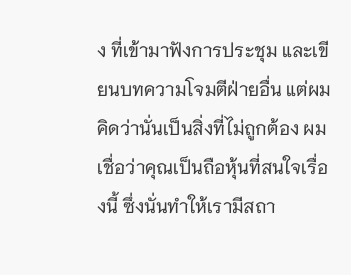ง ที่เข้ามาฟังการประชุม และเขียนบทความโจมตีฝ่ายอื่น แต่ผมคิดว่านั่นเป็นสิ่งที่ไม่ถูกต้อง ผมเชื่อว่าคุณเป็นถือหุ้นที่สนใจเรื่องนี้ ซึ่งนั่นทำให้เรามีสถา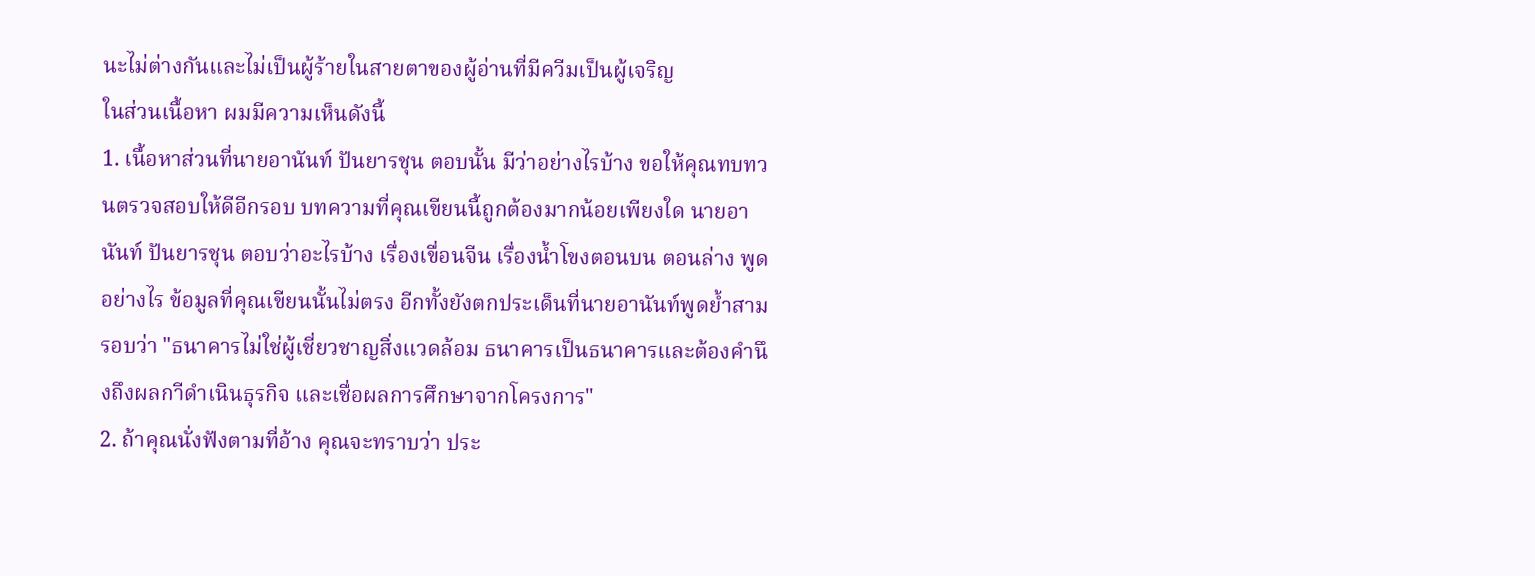นะไม่ต่างกันและไม่เป็นผู้ร้ายในสายตาของผู้อ่านที่มีควีมเป็นผู้เจริญ
ในส่วนเนื้อหา ผมมีความเห็นดังนี้
1. เนื้อหาส่วนที่นายอานันท์ ปันยารชุน ตอบนั้น มีว่าอย่างไรบ้าง ขอให้คุณทบทวนตรวจสอบให้ดีอีกรอบ บทความที่คุณเขียนนี้ถูกต้องมากน้อยเพียงใด นายอานันท์ ปันยารชุน ตอบว่าอะไรบ้าง เรื่องเขื่อนจีน เรื่องน้ำโขงตอนบน ตอนล่าง พูดอย่างไร ข้อมูลที่คุณเขียนนั้นไม่ตรง อีกทั้งยังตกประเด็นที่นายอานันท์พูดย้ำสามรอบว่า "ธนาคารไม่ใช่ผู้เชี่ยวชาญสิ่งแวดล้อม ธนาคารเป็นธนาคารและต้องคำนึงถึงผลกาีดำเนินธุรกิจ และเชื่อผลการศึกษาจากโครงการ"
2. ถ้าคุณนั่งฟังตามที่อ้าง คุณจะทราบว่า ประ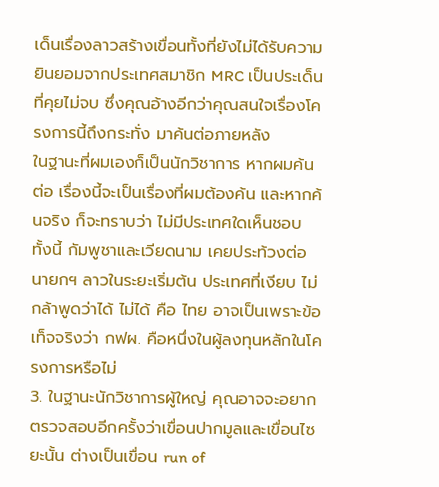เด็นเรื่องลาวสร้างเขื่อนทั้งที่ยังไม่ได้รับความยินยอมจากประเทศสมาชิก MRC เป็นประเด็นที่คุยไม่จบ ซึ่งคุณอ้างอีกว่าคุณสนใจเรื่องโครงการนี้ถึงกระทั่ง มาค้นต่อภายหลัง
ในฐานะที่ผมเองก็เป็นนักวิชาการ หากผมค้นต่อ เรื่องนี้จะเป็นเรื่องที่ผมต้องค้น และหากค้นจริง ก็จะทราบว่า ไม่มีประเทศใดเห็นชอบ ทั้งนี้ กัมพูชาและเวียดนาม เคยประท้วงต่อนายกฯ ลาวในระยะเริ่มต้น ประเทศที่เงียบ ไม่กล้าพูดว่าได้ ไม่ได้ คือ ไทย อาจเป็นเพราะข้อเท็จจริงว่า กฟผ. คือหนึ่งในผู้ลงทุนหลักในโครงการหรือไม่
3. ในฐานะนักวิชาการผู้ใหญ่ คุณอาจจะอยากตรวจสอบอีกครั้งว่าเขื่อนปากมูลและเขื่อนไซยะนั้น ต่างเป็นเขื่อน run of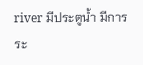river มีประตูน้ำ มีการระ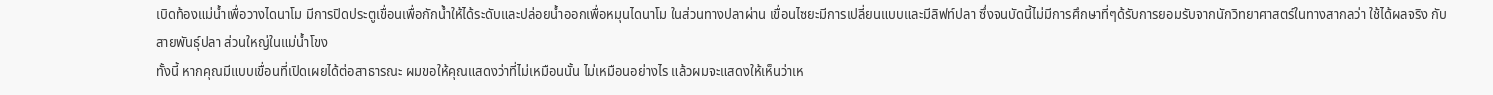เบิดท้องแม่น้ำเพื่อวางไดนาโม มีการปิดประตูเขื่อนเพื่อกักน้ำให้ได้ระดับและปล่อยน้ำออกเพื่อหมุนไดนาโม ในส่วนทางปลาผ่าน เขื่อนไซยะมีการเปลี่ยนแบบและมีลิฟท์ปลา ซึ่งจนบัดนี้ไม่มีการศึกษาที่ๆด้รับการยอมรับจากนักวิทยาศาสตร์ในทางสากลว่า ใช้ได้ผลจริง กับสายพันธุ์ปลา ส่วนใหญ่ในแม่น้ำโขง
ทั้งนี้ หากคุณมีแบบเขื่อนที่เปิดเผยได้ต่อสาธารณะ ผมขอให้คุณแสดงว่าที่ไม่เหมือนนั้น ไม่เหมือนอย่างไร แล้วผมจะแสดงให้เห็นว่าเห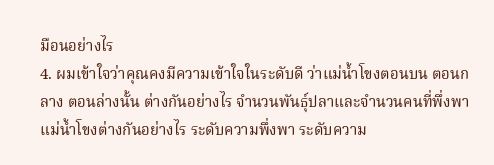มือนอย่างไร
4. ผมเข้าใจว่าคุณคงมีความเข้าใจในระดับดี ว่าแม่น้ำโขงตอนบน ตอนกลาง ตอนล่างนั้น ต่างกันอย่างไร จำนวนพันธุ์ปลาและจำนวนคนที่พึ่งพาแม่น้ำโขงต่างกันอย่างไร ระดับความพึ่งพา ระดับความ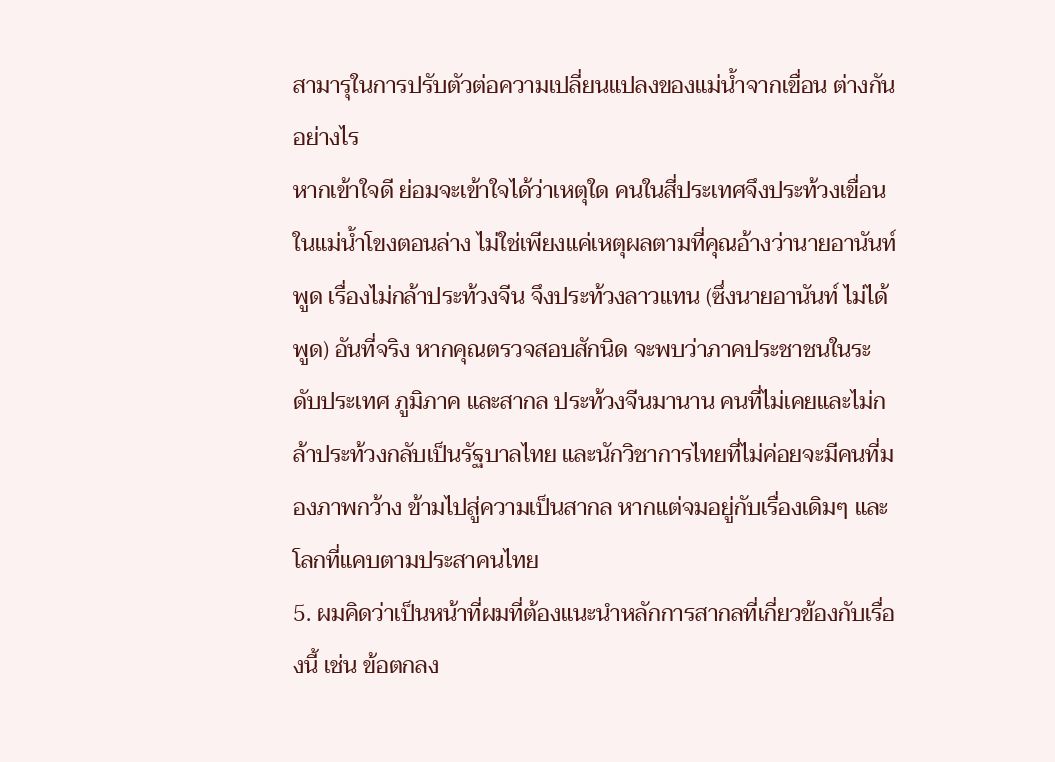สามารุในการปรับตัวต่อความเปลี่ยนแปลงของแม่น้ำจากเขื่อน ต่างกันอย่างไร
หากเข้าใจดี ย่อมจะเข้าใจได้ว่าเหตุใด คนในสี่ประเทศจึงประท้วงเขื่อนในแม่น้ำโขงตอนล่าง ไม่ใช่เพียงแค่เหตุผลตามที่คุณอ้างว่านายอานันท์พูด เรื่องไม่กล้าประท้วงจีน จึงประท้วงลาวแทน (ซึ่งนายอานันท์ ไม่ได้พูด) อันที่จริง หากคุณตรวจสอบสักนิด จะพบว่าภาคประชาชนในระดับประเทศ ภูมิภาค และสากล ประท้วงจีนมานาน คนที่ไม่เคยและไม่กล้าประท้วงกลับเป็นรัฐบาลไทย และนักวิชาการไทยที่ไม่ค่อยจะมีคนที่มองภาพกว้าง ข้ามไปสู่ความเป็นสากล หากแต่จมอยู่กับเรื่องเดิมๆ และโลกที่แคบตามประสาคนไทย
5. ผมคิดว่าเป็นหน้าที่ผมที่ต้องแนะนำหลักการสากลที่เกี่ยวข้องกับเรื่องนี้ เช่น ข้อตกลง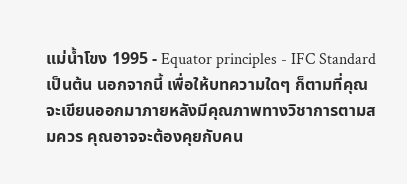แม่น้ำโขง 1995 - Equator principles - IFC Standard เป็นต้น นอกจากนี้ เพื่อให้บทความใดๆ ก็ตามที่คุณจะเขียนออกมาภายหลังมีคุณภาพทางวิชาการตามสมควร คุณอาจจะต้องคุยกับคน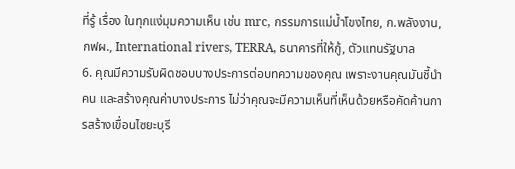ที่รู้ เรื่อง ในทุกแง่มุมความเห็น เช่น mrc, กรรมการแม่น้ำโขงไทย, ก.พลังงาน, กฟผ., International rivers, TERRA, ธนาคารที่ให้กู้, ตัวแทนรัฐบาล
6. คุณมีความรับผิดชอบบางประการต่อบทความของคุณ เพราะงานคุณมันชี้นำคน และสร้างคุณค่าบางประการ ไม่ว่าคุณจะมีความเห็นที่เห็นด้วยหรือคัดค้านการสร้างเขื่อนไซยะบุรี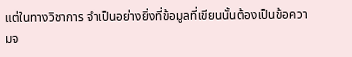แต่ในทางวิชาการ จำเป็นอย่างยิ่งที่ข้อมูลที่เขียนนั้นต้องเป็นข้อความจ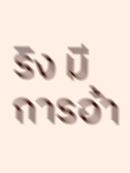ริง มีการอ้า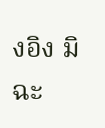งอิง มิฉะ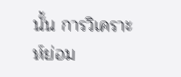นั้น การวิเคราะห์ย่อม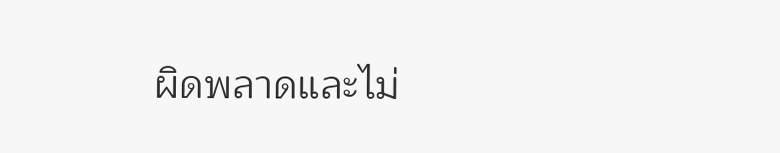ผิดพลาดและไม่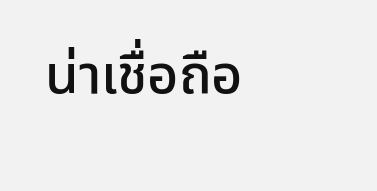น่าเชื่อถือ